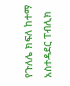የጉለሌ ክፍለ ከተማ አስተዳደር ፐብሊክ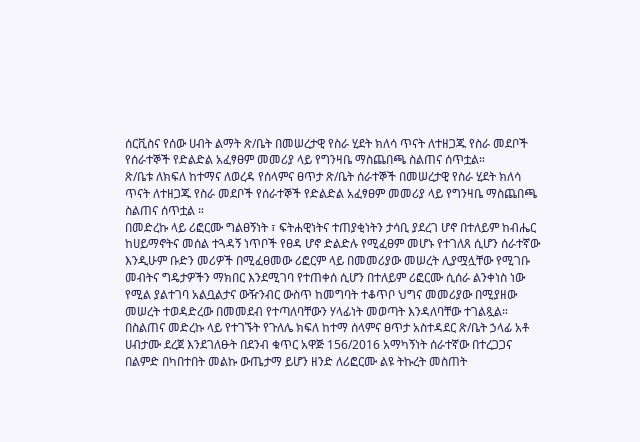ሰርቪስና የሰው ሀብት ልማት ጽ/ቤት በመሠረታዊ የስራ ሂደት ክለሳ ጥናት ለተዘጋጁ የስራ መደቦች የሰራተኞች የድልድል አፈፃፀም መመሪያ ላይ የግንዛቤ ማስጨበጫ ስልጠና ሰጥቷል።
ጽ/ቤቱ ለክፍለ ከተማና ለወረዳ የሰላምና ፀጥታ ጽ/ቤት ሰራተኞች በመሠረታዊ የስራ ሂደት ክለሳ ጥናት ለተዘጋጁ የስራ መደቦች የሰራተኞች የድልድል አፈፃፀም መመሪያ ላይ የግንዛቤ ማስጨበጫ ስልጠና ሰጥቷል ።
በመድረኩ ላይ ሪፎርሙ ግልፀኝነት ፣ ፍትሐዊነትና ተጠያቂነትን ታሳቢ ያደረገ ሆኖ በተለይም ከብሔር ከሀይማኖትና መሰል ተጓዳኝ ነጥቦች የፀዳ ሆኖ ድልድሉ የሚፈፀም መሆኑ የተገለጸ ሲሆን ሰራተኛው እንዲሁም ቡድን መሪዎች በሚፈፀመው ሪፎርም ላይ በመመሪያው መሠረት ሊያሟሏቸው የሚገቡ መብትና ግዴታዎችን ማክበር እንደሚገባ የተጠቀሰ ሲሆን በተለይም ሪፎርሙ ሲሰራ ልንቀነስ ነው የሚል ያልተገባ አልቧልታና ውዥንብር ውስጥ ከመግባት ተቆጥቦ ህግና መመሪያው በሚያዘው መሠረት ተወዳድረው በመመደብ የተጣለባቸውን ሃላፊነት መወጣት እንዳለባቸው ተገልጿል።
በስልጠና መድረኩ ላይ የተገኙት የጉለሌ ክፍለ ከተማ ሰላምና ፀጥታ አስተዳደር ጽ/ቤት ኃላፊ አቶ ሀብታሙ ደረጀ እንደገለፁት በደንብ ቁጥር አዋጅ 156/2016 አማካኝነት ሰራተኛው በተረጋጋና በልምድ በካበተበት መልኩ ውጤታማ ይሆን ዘንድ ለሪፎርሙ ልዩ ትኩረት መስጠት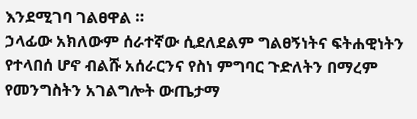እንደሚገባ ገልፀዋል ።
ኃላፊው አክለውም ሰራተኛው ሲደለደልም ግልፀኝነትና ፍትሐዊነትን የተላበሰ ሆኖ ብልሹ አሰራርንና የስነ ምግባር ጉድለትን በማረም የመንግስትን አገልግሎት ውጤታማ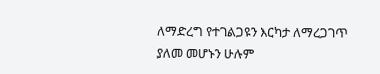ለማድረግ የተገልጋዩን እርካታ ለማረጋገጥ ያለመ መሆኑን ሁሉም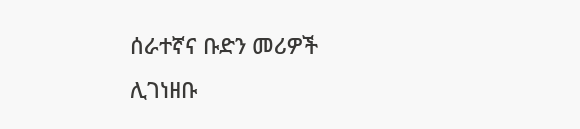ሰራተኛና ቡድን መሪዎች ሊገነዘቡ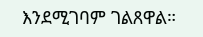እንደሚገባም ገልጸዋል።